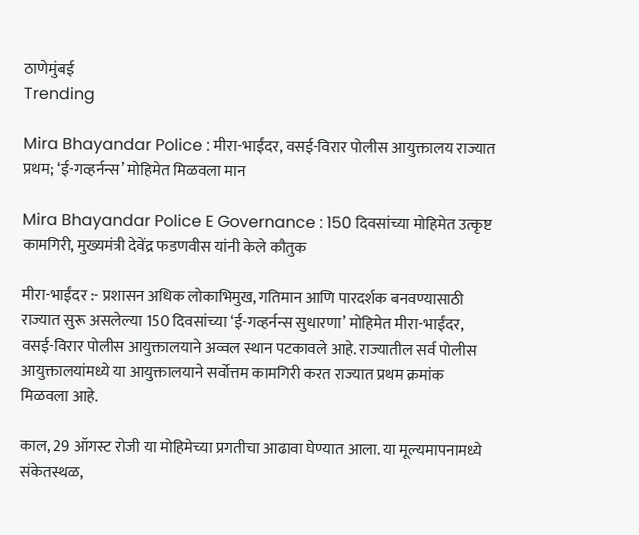ठाणेमुंबई
Trending

Mira Bhayandar Police : मीरा-भाईंदर, वसई-विरार पोलीस आयुक्तालय राज्यात प्रथम; ‘ई-गव्हर्नन्स’ मोहिमेत मिळवला मान

Mira Bhayandar Police E Governance : 150 दिवसांच्या मोहिमेत उत्कृष्ट कामगिरी, मुख्यमंत्री देवेंद्र फडणवीस यांनी केले कौतुक

मीरा-भाईंदर :- प्रशासन अधिक लोकाभिमुख, गतिमान आणि पारदर्शक बनवण्यासाठी राज्यात सुरू असलेल्या 150 दिवसांच्या ‘ई-गव्हर्नन्स सुधारणा’ मोहिमेत मीरा-भाईंदर, वसई-विरार पोलीस आयुक्तालयाने अव्वल स्थान पटकावले आहे. राज्यातील सर्व पोलीस आयुक्तालयांमध्ये या आयुक्तालयाने सर्वोत्तम कामगिरी करत राज्यात प्रथम क्रमांक मिळवला आहे.

काल, 29 ऑगस्ट रोजी या मोहिमेच्या प्रगतीचा आढावा घेण्यात आला. या मूल्यमापनामध्ये संकेतस्थळ,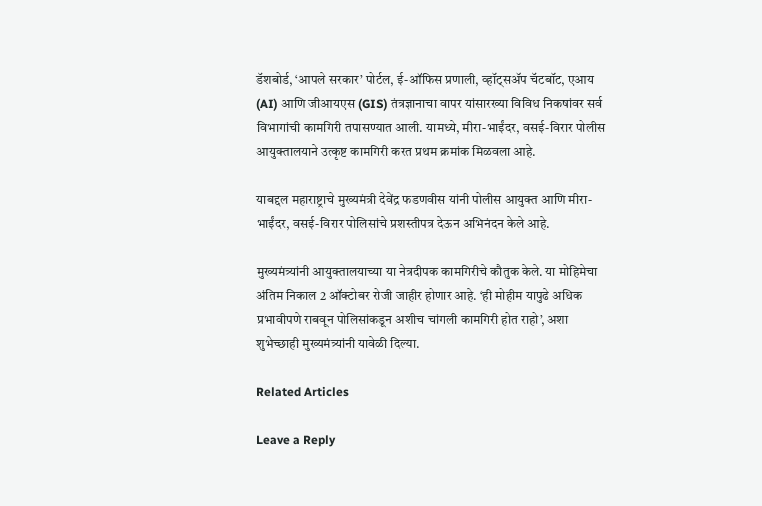डॅशबोर्ड, ‘आपले सरकार’ पोर्टल, ई-ऑफिस प्रणाली, व्हॉट्सॲप चॅटबॉट, एआय (AI) आणि जीआयएस (GIS) तंत्रज्ञानाचा वापर यांसारख्या विविध निकषांवर सर्व विभागांची कामगिरी तपासण्यात आली. यामध्ये, मीरा-भाईंदर, वसई-विरार पोलीस आयुक्तालयाने उत्कृष्ट कामगिरी करत प्रथम क्रमांक मिळवला आहे.

याबद्दल महाराष्ट्राचे मुख्यमंत्री देवेंद्र फडणवीस यांनी पोलीस आयुक्त आणि मीरा-भाईंदर, वसई-विरार पोलिसांचे प्रशस्तीपत्र देऊन अभिनंदन केले आहे.

मुख्यमंत्र्यांनी आयुक्तालयाच्या या नेत्रदीपक कामगिरीचे कौतुक केले. या मोहिमेचा अंतिम निकाल 2 ऑक्टोबर रोजी जाहीर होणार आहे. ‘ही मोहीम यापुढे अधिक प्रभावीपणे राबवून पोलिसांकडून अशीच चांगली कामगिरी होत राहो’, अशा शुभेच्छाही मुख्यमंत्र्यांनी यावेळी दिल्या.

Related Articles

Leave a Reply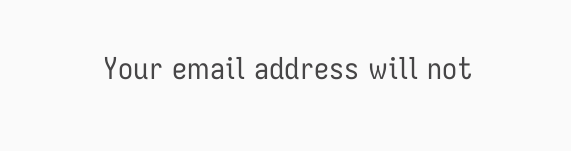Your email address will not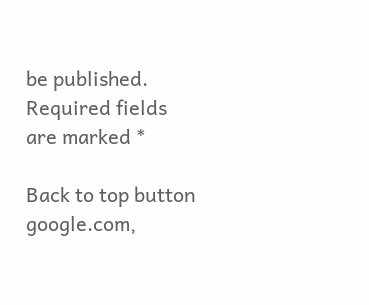be published. Required fields are marked *

Back to top button
google.com,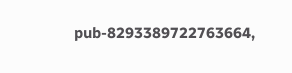pub-8293389722763664,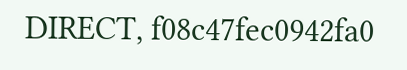DIRECT, f08c47fec0942fa0